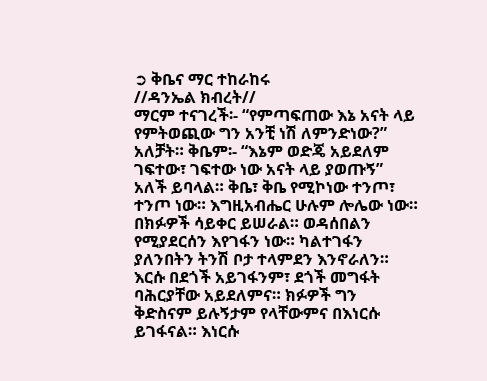➲ ቅቤና ማር ተከራከሩ
//ዳንኤል ክብረት//
ማርም ተናገረች፡- “የምጣፍጠው እኔ አናት ላይ የምትወጪው ግን አንቺ ነሽ ለምንድነው?” አለቻት። ቅቤም፡- “እኔም ወድጄ አይደለም ገፍተው፣ ገፍተው ነው አናት ላይ ያወጡኝ” አለች ይባላል። ቅቤ፣ ቅቤ የሚኮነው ተንጦ፣ ተንጦ ነው። እግዚአብሔር ሁሉም ሎሌው ነው። በክፉዎች ሳይቀር ይሠራል። ወዳሰበልን የሚያደርሰን እየገፋን ነው። ካልተገፋን ያለንበትን ትንሽ ቦታ ተላምደን እንኖራለን። እርሱ በደጎች አይገፋንም፣ ደጎች መግፋት ባሕርያቸው አይደለምና። ክፉዎች ግን ቅድስናም ይሉኝታም የላቸውምና በእነርሱ ይገፋናል። እነርሱ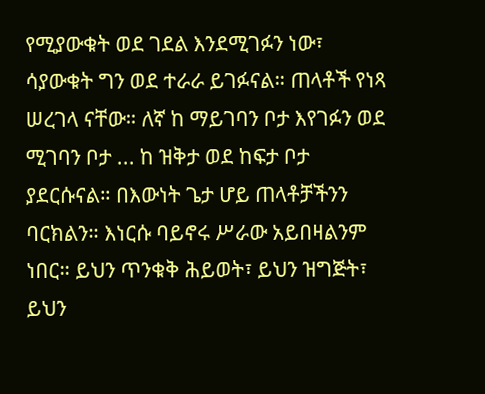የሚያውቁት ወደ ገደል እንደሚገፉን ነው፣ ሳያውቁት ግን ወደ ተራራ ይገፉናል። ጠላቶች የነጻ ሠረገላ ናቸው። ለኛ ከ ማይገባን ቦታ እየገፉን ወደ ሚገባን ቦታ ... ከ ዝቅታ ወደ ከፍታ ቦታ ያደርሱናል። በእውነት ጌታ ሆይ ጠላቶቻችንን ባርክልን። እነርሱ ባይኖሩ ሥራው አይበዛልንም ነበር። ይህን ጥንቁቅ ሕይወት፣ ይህን ዝግጅት፣ ይህን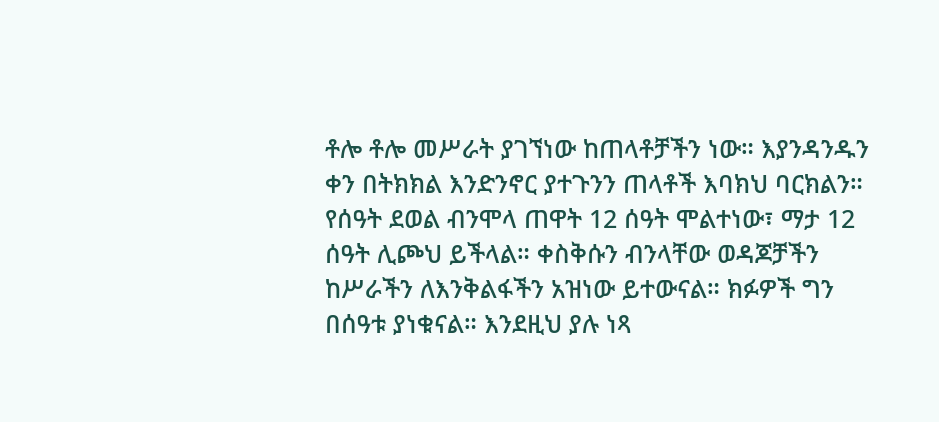ቶሎ ቶሎ መሥራት ያገኘነው ከጠላቶቻችን ነው። እያንዳንዱን ቀን በትክክል እንድንኖር ያተጉንን ጠላቶች እባክህ ባርክልን። የሰዓት ደወል ብንሞላ ጠዋት 12 ሰዓት ሞልተነው፣ ማታ 12 ሰዓት ሊጮህ ይችላል። ቀስቅሱን ብንላቸው ወዳጆቻችን ከሥራችን ለእንቅልፋችን አዝነው ይተውናል። ክፉዎች ግን በሰዓቱ ያነቁናል። እንደዚህ ያሉ ነጻ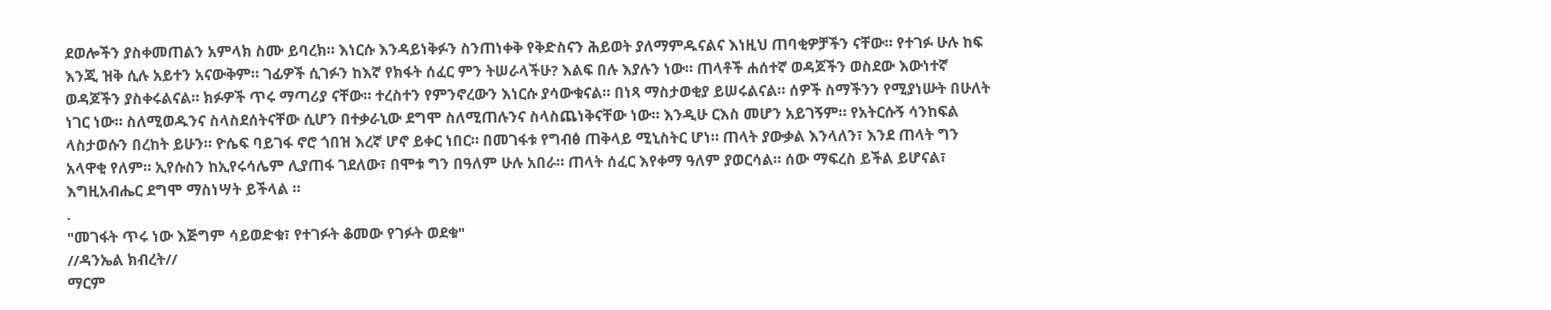ደወሎችን ያስቀመጠልን አምላክ ስሙ ይባረክ። እነርሱ እንዳይነቅፉን ስንጠነቀቅ የቅድስናን ሕይወት ያለማምዱናልና እነዚህ ጠባቂዎቻችን ናቸው። የተገፉ ሁሉ ከፍ እንጂ ዝቅ ሲሉ አይተን አናውቅም። ገፊዎች ሲገፉን ከእኛ የክፋት ሰፈር ምን ትሠራላችሁ? እልፍ በሉ እያሉን ነው። ጠላቶች ሐሰተኛ ወዳጆችን ወስደው እውነተኛ ወዳጆችን ያስቀሩልናል። ክፉዎች ጥሩ ማጣሪያ ናቸው። ተረስተን የምንኖረውን እነርሱ ያሳውቁናል። በነጻ ማስታወቂያ ይሠሩልናል። ሰዎች ስማችንን የሚያነሡት በሁለት ነገር ነው። ስለሚወዱንና ስላስደሰትናቸው ሲሆን በተቃራኒው ደግሞ ስለሚጠሉንና ስላስጨነቅናቸው ነው። እንዲሁ ርእስ መሆን አይገኝም። የአትርሱኝ ሳንከፍል ላስታወሱን በረከት ይሁን። ዮሴፍ ባይገፋ ኖሮ ጎበዝ እረኛ ሆኖ ይቀር ነበር። በመገፋቱ የግብፅ ጠቅላይ ሚኒስትር ሆነ። ጠላት ያውቃል እንላለን፣ እንደ ጠላት ግን አላዋቂ የለም። ኢየሱስን ከኢየሩሳሌም ሊያጠፋ ገደለው፣ በሞቱ ግን በዓለም ሁሉ አበራ። ጠላት ሰፈር እየቀማ ዓለም ያወርሳል። ሰው ማፍረስ ይችል ይሆናል፣ እግዚአብሔር ደግሞ ማስነሣት ይችላል ።
.
"መገፋት ጥሩ ነው እጅግም ሳይወድቁ፣ የተገፉት ቆመው የገፉት ወደቁ"
//ዳንኤል ክብረት//
ማርም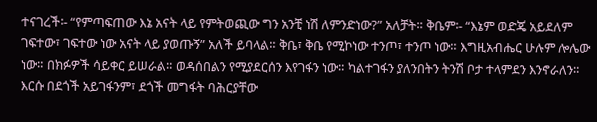ተናገረች፡- “የምጣፍጠው እኔ አናት ላይ የምትወጪው ግን አንቺ ነሽ ለምንድነው?” አለቻት። ቅቤም፡- “እኔም ወድጄ አይደለም ገፍተው፣ ገፍተው ነው አናት ላይ ያወጡኝ” አለች ይባላል። ቅቤ፣ ቅቤ የሚኮነው ተንጦ፣ ተንጦ ነው። እግዚአብሔር ሁሉም ሎሌው ነው። በክፉዎች ሳይቀር ይሠራል። ወዳሰበልን የሚያደርሰን እየገፋን ነው። ካልተገፋን ያለንበትን ትንሽ ቦታ ተላምደን እንኖራለን። እርሱ በደጎች አይገፋንም፣ ደጎች መግፋት ባሕርያቸው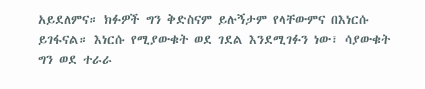አይደለምና። ክፉዎች ግን ቅድስናም ይሉኝታም የላቸውምና በእነርሱ ይገፋናል። እነርሱ የሚያውቁት ወደ ገደል እንደሚገፉን ነው፣ ሳያውቁት ግን ወደ ተራራ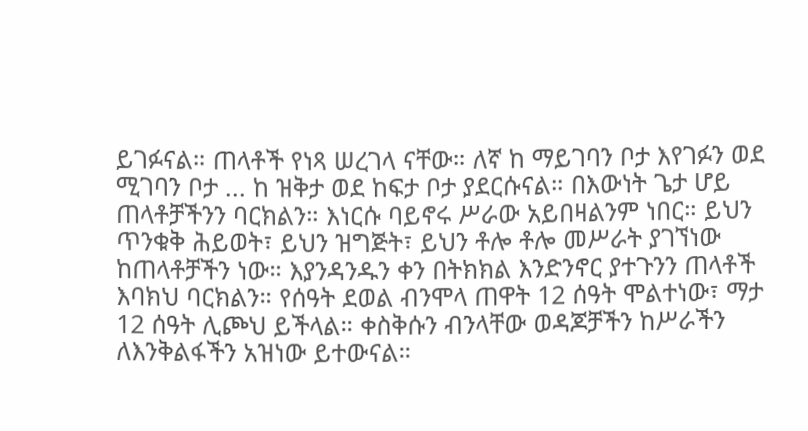ይገፉናል። ጠላቶች የነጻ ሠረገላ ናቸው። ለኛ ከ ማይገባን ቦታ እየገፉን ወደ ሚገባን ቦታ ... ከ ዝቅታ ወደ ከፍታ ቦታ ያደርሱናል። በእውነት ጌታ ሆይ ጠላቶቻችንን ባርክልን። እነርሱ ባይኖሩ ሥራው አይበዛልንም ነበር። ይህን ጥንቁቅ ሕይወት፣ ይህን ዝግጅት፣ ይህን ቶሎ ቶሎ መሥራት ያገኘነው ከጠላቶቻችን ነው። እያንዳንዱን ቀን በትክክል እንድንኖር ያተጉንን ጠላቶች እባክህ ባርክልን። የሰዓት ደወል ብንሞላ ጠዋት 12 ሰዓት ሞልተነው፣ ማታ 12 ሰዓት ሊጮህ ይችላል። ቀስቅሱን ብንላቸው ወዳጆቻችን ከሥራችን ለእንቅልፋችን አዝነው ይተውናል።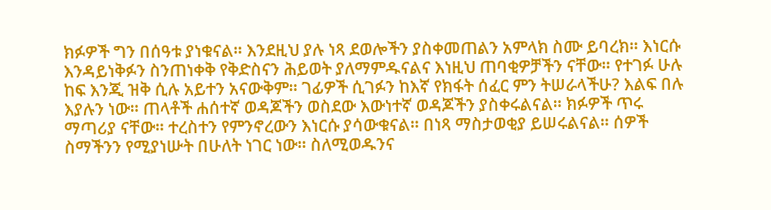ክፉዎች ግን በሰዓቱ ያነቁናል። እንደዚህ ያሉ ነጻ ደወሎችን ያስቀመጠልን አምላክ ስሙ ይባረክ። እነርሱ እንዳይነቅፉን ስንጠነቀቅ የቅድስናን ሕይወት ያለማምዱናልና እነዚህ ጠባቂዎቻችን ናቸው። የተገፉ ሁሉ ከፍ እንጂ ዝቅ ሲሉ አይተን አናውቅም። ገፊዎች ሲገፉን ከእኛ የክፋት ሰፈር ምን ትሠራላችሁ? እልፍ በሉ እያሉን ነው። ጠላቶች ሐሰተኛ ወዳጆችን ወስደው እውነተኛ ወዳጆችን ያስቀሩልናል። ክፉዎች ጥሩ ማጣሪያ ናቸው። ተረስተን የምንኖረውን እነርሱ ያሳውቁናል። በነጻ ማስታወቂያ ይሠሩልናል። ሰዎች ስማችንን የሚያነሡት በሁለት ነገር ነው። ስለሚወዱንና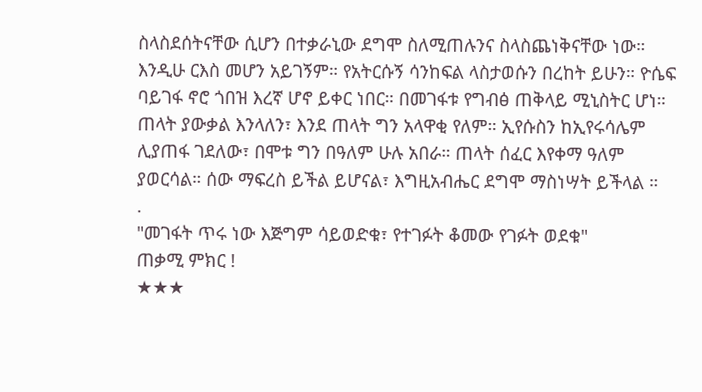ስላስደሰትናቸው ሲሆን በተቃራኒው ደግሞ ስለሚጠሉንና ስላስጨነቅናቸው ነው። እንዲሁ ርእስ መሆን አይገኝም። የአትርሱኝ ሳንከፍል ላስታወሱን በረከት ይሁን። ዮሴፍ ባይገፋ ኖሮ ጎበዝ እረኛ ሆኖ ይቀር ነበር። በመገፋቱ የግብፅ ጠቅላይ ሚኒስትር ሆነ። ጠላት ያውቃል እንላለን፣ እንደ ጠላት ግን አላዋቂ የለም። ኢየሱስን ከኢየሩሳሌም ሊያጠፋ ገደለው፣ በሞቱ ግን በዓለም ሁሉ አበራ። ጠላት ሰፈር እየቀማ ዓለም ያወርሳል። ሰው ማፍረስ ይችል ይሆናል፣ እግዚአብሔር ደግሞ ማስነሣት ይችላል ።
.
"መገፋት ጥሩ ነው እጅግም ሳይወድቁ፣ የተገፉት ቆመው የገፉት ወደቁ"
ጠቃሚ ምክር !
★★★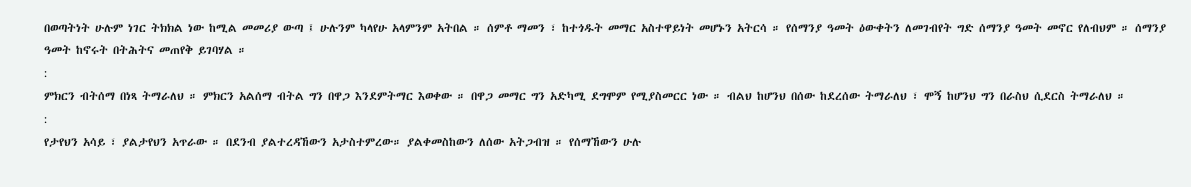በወጣትነት ሁሉም ነገር ትክክል ነው ከሚል መመሪያ ውጣ ፤ ሁሉንም ካላየሁ አላምንም አትበል ። ሰምቶ ማመን ፣ ከተጎዱት መማር አስተዋይነት መሆኑን አትርሳ ። የሰማንያ ዓመት ዕውቀትን ለመገብየት ግድ ሰማንያ ዓመት መኖር የለብህም ። ሰማንያ ዓመት ከኖሩት በትሕትና መጠየቅ ይገባሃል ።
:
ምክርን ብትሰማ በነጻ ትማራለህ ። ምክርን አልሰማ ብትል ግን በዋጋ እንደምትማር እወቀው ። በዋጋ መማር ግን አድካሚ ደግሞም የሚያስመርር ነው ። ብልህ ከሆንህ በሰው ከደረሰው ትማራለህ ፣ ሞኝ ከሆንህ ግን በራስህ ሲደርስ ትማራለህ ።
:
የታየህን አሳይ ፣ ያልታየህን አጥራው ። በደንብ ያልተረዳኸውን አታስተምረው። ያልቀመስከውን ለሰው አትጋብዝ ። የሰማኸውን ሁሉ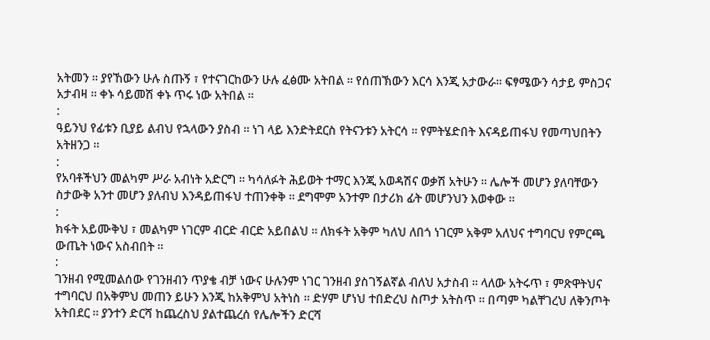አትመን ። ያየኸውን ሁሉ ስጡኝ ፣ የተናገርከውን ሁሉ ፈፅሙ አትበል ። የሰጠኽውን እርሳ እንጂ አታውራ። ፍፃሜውን ሳታይ ምስጋና አታብዛ ። ቀኑ ሳይመሽ ቀኑ ጥሩ ነው አትበል ።
:
ዓይንህ የፊቱን ቢያይ ልብህ የኋላውን ያስብ ። ነገ ላይ እንድትደርስ የትናንቱን አትርሳ ። የምትሄድበት እናዳይጠፋህ የመጣህበትን አትዘንጋ ።
:
የአባቶችህን መልካም ሥራ አብነት አድርግ ። ካሳለፉት ሕይወት ተማር እንጂ አወዳሽና ወቃሽ አትሁን ። ሌሎች መሆን ያለባቸውን ስታውቅ አንተ መሆን ያለብህ እንዳይጠፋህ ተጠንቀቅ ። ደግሞም አንተም በታሪክ ፊት መሆንህን እወቀው ።
:
ክፋት አይሙቅህ ፣ መልካም ነገርም ብርድ ብርድ አይበልህ ። ለክፋት አቅም ካለህ ለበጎ ነገርም አቅም አለህና ተግባርህ የምርጫ ውጤት ነውና አስብበት ።
:
ገንዘብ የሚመልሰው የገንዘብን ጥያቄ ብቻ ነውና ሁሉንም ነገር ገንዘብ ያስገኝልኛል ብለህ አታስብ ። ላለው አትሩጥ ፣ ምጽዋትህና ተግባርህ በአቅምህ መጠን ይሁን እንጂ ከአቅምህ አትነስ ። ድሃም ሆነህ ተበድረህ ስጦታ አትስጥ ። በጣም ካልቸገረህ ለቅንጦት አትበደር ። ያንተን ድርሻ ከጨረስህ ያልተጨረሰ የሌሎችን ድርሻ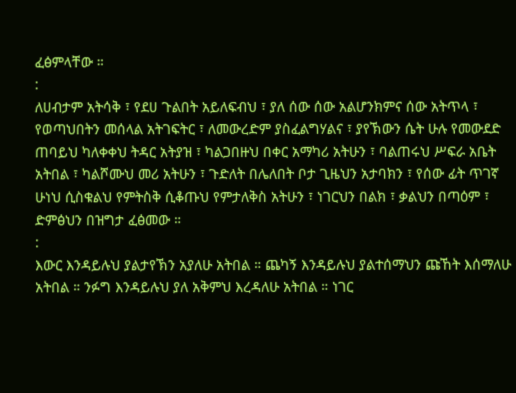ፈፅምላቸው ።
:
ለሀብታም አትሳቅ ፣ የደሀ ጉልበት አይለፍብህ ፣ ያለ ሰው ሰው አልሆንክምና ሰው አትጥላ ፣ የወጣህበትን መሰላል አትገፍትር ፣ ለመውረድም ያስፈልግሃልና ፣ ያየኽውን ሴት ሁሉ የመውደድ ጠባይህ ካለቀቀህ ትዳር አትያዝ ፣ ካልጋበዙህ በቀር አማካሪ አትሁን ፣ ባልጠሩህ ሥፍራ አቤት አትበል ፣ ካልሾሙህ መሪ አትሁን ፣ ጉድለት በሌለበት ቦታ ጊዜህን አታባክን ፣ የሰው ፊት ጥገኛ ሁነህ ሲስቁልህ የምትስቅ ሲቆጡህ የምታለቅስ አትሁን ፣ ነገርህን በልክ ፣ ቃልህን በጣዕም ፣ ድምፅህን በዝግታ ፈፅመው ።
:
እውር እንዳይሉህ ያልታየኽን አያለሁ አትበል ። ጨካኝ እንዳይሉህ ያልተሰማህን ጩኸት እሰማለሁ አትበል ። ንፉግ እንዳይሉህ ያለ አቅምህ እረዳለሁ አትበል ። ነገር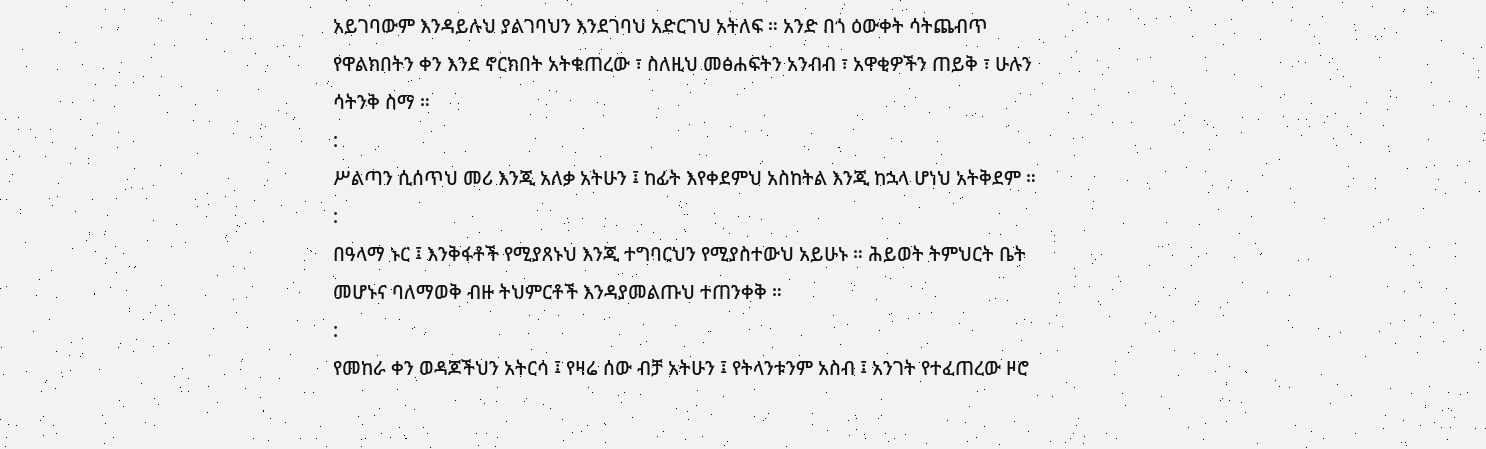አይገባውም እንዳይሉህ ያልገባህን እንደገባህ አድርገህ አትለፍ ። አንድ በጎ ዕውቀት ሳትጨብጥ የዋልክበትን ቀን እንደ ኖርክበት አትቁጠረው ፣ ስለዚህ መፅሐፍትን አንብብ ፣ አዋቂዎችን ጠይቅ ፣ ሁሉን ሳትንቅ ስማ ።
:
ሥልጣን ሲሰጥህ መሪ እንጂ አለቃ አትሁን ፤ ከፊት እየቀደምህ አስከትል እንጂ ከኋላ ሆነህ አትቅደም ።
:
በዓላማ ኑር ፤ እንቅፋቶች የሚያጸኑህ እንጂ ተግባርህን የሚያስተውህ አይሁኑ ። ሕይወት ትምህርት ቤት መሆኑና ባለማወቅ ብዙ ትህምርቶች እንዳያመልጡህ ተጠንቀቅ ።
:
የመከራ ቀን ወዳጆችህን አትርሳ ፤ የዛሬ ሰው ብቻ አትሁን ፤ የትላንቱንም አስብ ፤ አንገት የተፈጠረው ዞሮ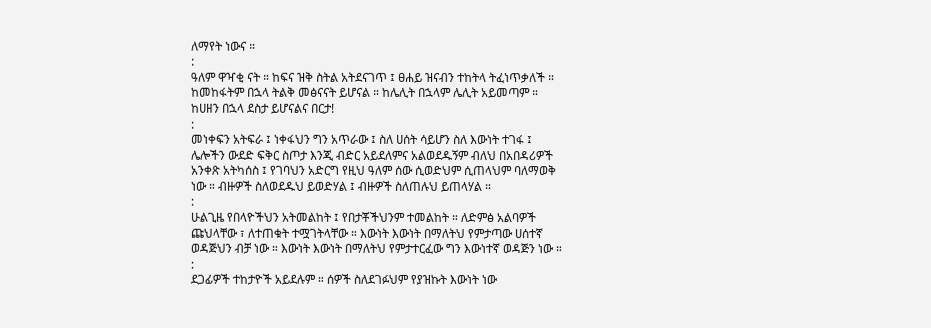ለማየት ነውና ።
:
ዓለም ዋዣቂ ናት ። ከፍና ዝቅ ስትል አትደናገጥ ፤ ፀሐይ ዝናብን ተከትላ ትፈነጥቃለች ። ከመከፋትም በኋላ ትልቅ መፅናናት ይሆናል ። ከሌሊት በኋላም ሌሊት አይመጣም ። ከሀዘን በኋላ ደስታ ይሆናልና በርታ!
:
መነቀፍን አትፍራ ፤ ነቀፋህን ግን አጥራው ፤ ስለ ሀሰት ሳይሆን ስለ እውነት ተገፋ ፤ ሌሎችን ውደድ ፍቅር ስጦታ እንጂ ብድር አይደለምና አልወደዱኝም ብለህ በአበዳሪዎች አንቀጽ አትካሰስ ፤ የገባህን አድርግ የዚህ ዓለም ሰው ሲወድህም ሲጠላህም ባለማወቅ ነው ። ብዙዎች ስለወደዱህ ይወድሃል ፤ ብዙዎች ስለጠሉህ ይጠላሃል ።
:
ሁልጊዜ የበላዮችህን አትመልከት ፤ የበታቾችህንም ተመልከት ። ለድምፅ አልባዎች ጩህላቸው ፣ ለተጠቁት ተሟገትላቸው ። እውነት እውነት በማለትህ የምታጣው ሀሰተኛ ወዳጅህን ብቻ ነው ። እውነት እውነት በማለትህ የምታተርፈው ግን እውነተኛ ወዳጅን ነው ።
:
ደጋፊዎች ተከታዮች አይደሉም ። ሰዎች ስለደገፉህም የያዝኩት እውነት ነው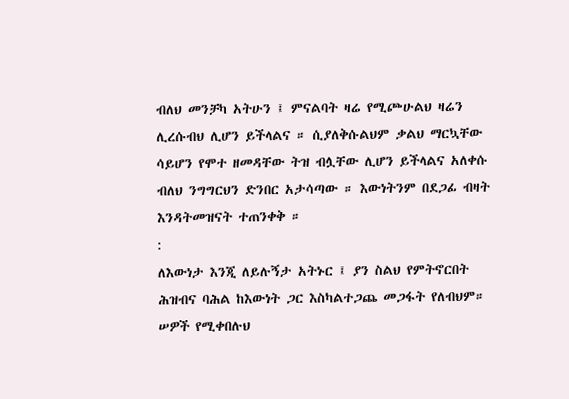ብለህ መንቻካ አትሁን ፤ ምናልባት ዛሬ የሚጮሁልህ ዛሬን ሊረሱብህ ሊሆን ይችላልና ። ሲያለቅሱልህም ቃልህ ማርኳቸው ሳይሆን የሞተ ዘመዳቸው ትዝ ብሏቸው ሊሆን ይችላልና አለቀሱ ብለህ ንግግርህን ድንበር አታሳጣው ። እውነትንም በደጋፊ ብዛት እንዳትመዝናት ተጠንቀቅ ።
:
ለእውነታ እንጂ ለይሉኝታ አትኑር ፤ ያን ስልህ የምትኖርበት ሕዝብና ባሕል ከእውነት ጋር እስካልተጋጨ መጋፋት የለብህም። ሠዎች የሚቀበሉህ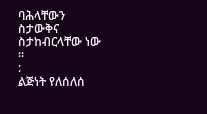ባሕላቸውን ስታውቅና ስታከብርላቸው ነው ።
:
ልጅነት የለሰለሰ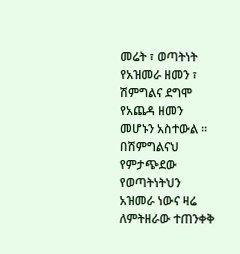መሬት ፣ ወጣትነት የአዝመራ ዘመን ፣ ሽምግልና ደግሞ የአጨዳ ዘመን መሆኑን አስተውል ። በሽምግልናህ የምታጭደው የወጣትነትህን አዝመራ ነውና ዛሬ ለምትዘራው ተጠንቀቅ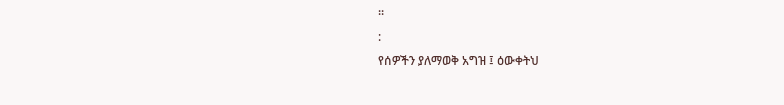።
:
የሰዎችን ያለማወቅ አግዝ ፤ ዕውቀትህ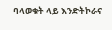ባላወቁት ላይ እንድትኮራና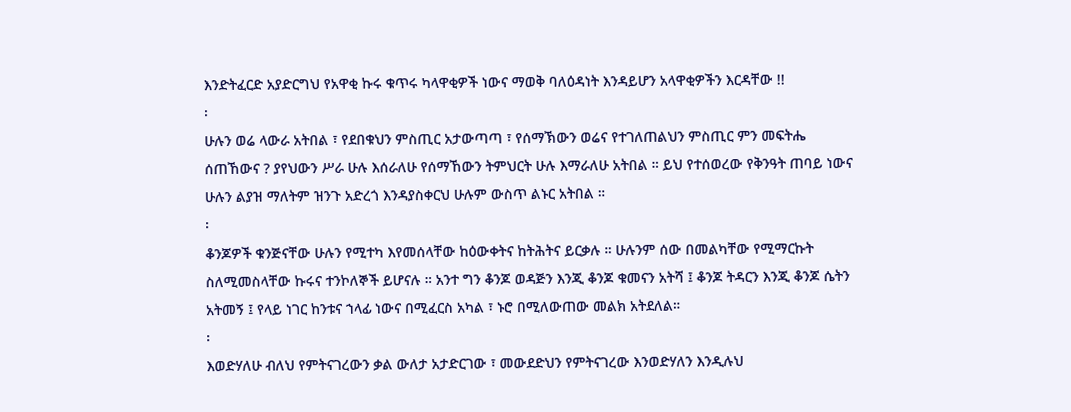እንድትፈርድ አያድርግህ የአዋቂ ኩሩ ቁጥሩ ካላዋቂዎች ነውና ማወቅ ባለዕዳነት እንዳይሆን አላዋቂዎችን እርዳቸው !!
፡
ሁሉን ወሬ ላውራ አትበል ፣ የደበቁህን ምስጢር አታውጣጣ ፣ የሰማኽውን ወሬና የተገለጠልህን ምስጢር ምን መፍትሔ ሰጠኸውና ? ያየህውን ሥራ ሁሉ እሰራለሁ የሰማኸውን ትምህርት ሁሉ እማራለሁ አትበል ። ይህ የተሰወረው የቅንዓት ጠባይ ነውና ሁሉን ልያዝ ማለትም ዝንጉ አድረጎ እንዳያስቀርህ ሁሉም ውስጥ ልኑር አትበል ።
፡
ቆንጆዎች ቁንጅናቸው ሁሉን የሚተካ እየመሰላቸው ከዕውቀትና ከትሕትና ይርቃሉ ። ሁሉንም ሰው በመልካቸው የሚማርኩት ስለሚመስላቸው ኩሩና ተንኮለኞች ይሆናሉ ። አንተ ግን ቆንጆ ወዳጅን እንጂ ቆንጆ ቁመናን አትሻ ፤ ቆንጆ ትዳርን እንጂ ቆንጆ ሴትን አትመኝ ፤ የላይ ነገር ከንቱና ኀላፊ ነውና በሚፈርስ አካል ፣ ኑሮ በሚለውጠው መልክ አትደለል።
፡
እወድሃለሁ ብለህ የምትናገረውን ቃል ውለታ አታድርገው ፣ መውደድህን የምትናገረው እንወድሃለን እንዲሉህ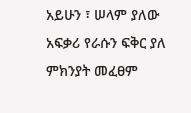አይሁን ፣ ሠላም ያለው አፍቃሪ የራሱን ፍቅር ያለ ምክንያት መፈፀም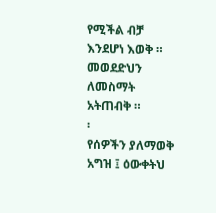የሚችል ብቻ እንደሆነ እወቅ ። መወደድህን ለመስማት አትጠብቅ ።
፡
የሰዎችን ያለማወቅ አግዝ ፤ ዕውቀትህ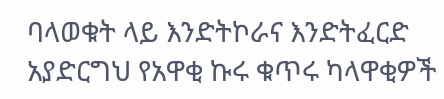ባላወቁት ላይ እንድትኮራና እንድትፈርድ አያድርግህ የአዋቂ ኩሩ ቁጥሩ ካላዋቂዎች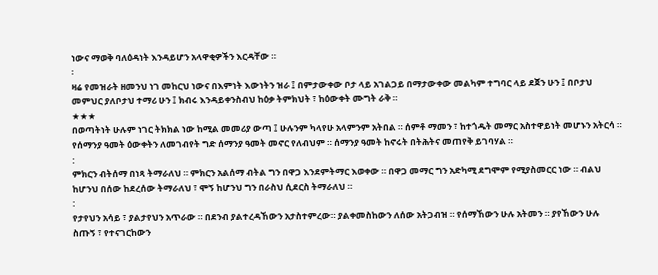ነውና ማወቅ ባለዕዳነት እንዳይሆን አላዋቂዎችን እርዳቸው ።
፡
ዛሬ የመዝራት ዘመንህ ነገ መከርህ ነውና በእምነት እውነትን ዝራ ፤ በምታውቀው ቦታ ላይ አገልጋይ በማታውቀው መልካም ተግባር ላይ ደጀን ሁን ፤ በቦታህ መምህር ያለቦታህ ተማሪ ሁን ፤ ክብሩ እንዳይቀንስብህ ከዕቃ ትምክህት ፣ ከዕውቀት ሙግት ራቅ ።
★★★
በወጣትነት ሁሉም ነገር ትክክል ነው ከሚል መመሪያ ውጣ ፤ ሁሉንም ካላየሁ አላምንም አትበል ። ሰምቶ ማመን ፣ ከተጎዱት መማር አስተዋይነት መሆኑን አትርሳ ። የሰማንያ ዓመት ዕውቀትን ለመገብየት ግድ ሰማንያ ዓመት መኖር የለብህም ። ሰማንያ ዓመት ከኖሩት በትሕትና መጠየቅ ይገባሃል ።
:
ምክርን ብትሰማ በነጻ ትማራለህ ። ምክርን አልሰማ ብትል ግን በዋጋ እንደምትማር እወቀው ። በዋጋ መማር ግን አድካሚ ደግሞም የሚያስመርር ነው ። ብልህ ከሆንህ በሰው ከደረሰው ትማራለህ ፣ ሞኝ ከሆንህ ግን በራስህ ሲደርስ ትማራለህ ።
:
የታየህን አሳይ ፣ ያልታየህን አጥራው ። በደንብ ያልተረዳኸውን አታስተምረው። ያልቀመስከውን ለሰው አትጋብዝ ። የሰማኸውን ሁሉ አትመን ። ያየኸውን ሁሉ ስጡኝ ፣ የተናገርከውን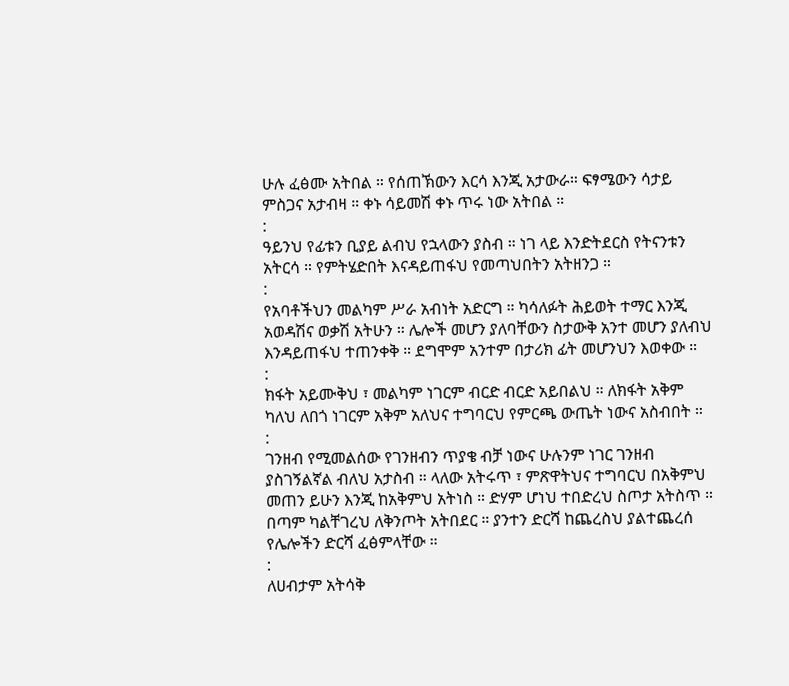ሁሉ ፈፅሙ አትበል ። የሰጠኽውን እርሳ እንጂ አታውራ። ፍፃሜውን ሳታይ ምስጋና አታብዛ ። ቀኑ ሳይመሽ ቀኑ ጥሩ ነው አትበል ።
:
ዓይንህ የፊቱን ቢያይ ልብህ የኋላውን ያስብ ። ነገ ላይ እንድትደርስ የትናንቱን አትርሳ ። የምትሄድበት እናዳይጠፋህ የመጣህበትን አትዘንጋ ።
:
የአባቶችህን መልካም ሥራ አብነት አድርግ ። ካሳለፉት ሕይወት ተማር እንጂ አወዳሽና ወቃሽ አትሁን ። ሌሎች መሆን ያለባቸውን ስታውቅ አንተ መሆን ያለብህ እንዳይጠፋህ ተጠንቀቅ ። ደግሞም አንተም በታሪክ ፊት መሆንህን እወቀው ።
:
ክፋት አይሙቅህ ፣ መልካም ነገርም ብርድ ብርድ አይበልህ ። ለክፋት አቅም ካለህ ለበጎ ነገርም አቅም አለህና ተግባርህ የምርጫ ውጤት ነውና አስብበት ።
:
ገንዘብ የሚመልሰው የገንዘብን ጥያቄ ብቻ ነውና ሁሉንም ነገር ገንዘብ ያስገኝልኛል ብለህ አታስብ ። ላለው አትሩጥ ፣ ምጽዋትህና ተግባርህ በአቅምህ መጠን ይሁን እንጂ ከአቅምህ አትነስ ። ድሃም ሆነህ ተበድረህ ስጦታ አትስጥ ። በጣም ካልቸገረህ ለቅንጦት አትበደር ። ያንተን ድርሻ ከጨረስህ ያልተጨረሰ የሌሎችን ድርሻ ፈፅምላቸው ።
:
ለሀብታም አትሳቅ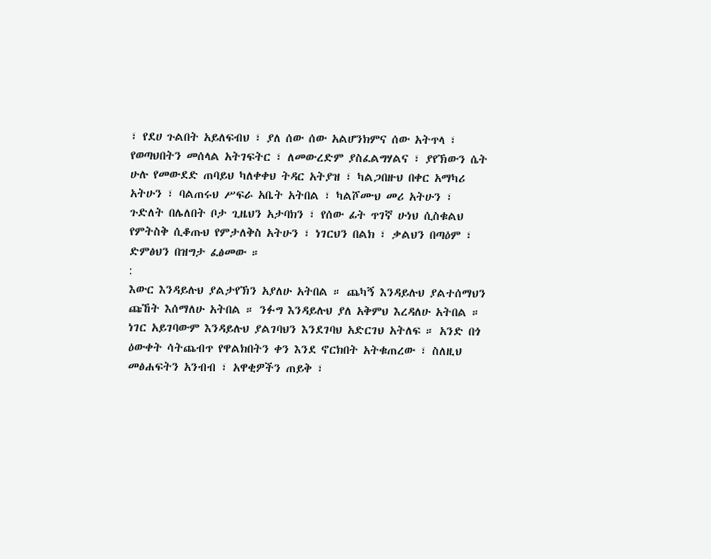፣ የደሀ ጉልበት አይለፍብህ ፣ ያለ ሰው ሰው አልሆንክምና ሰው አትጥላ ፣ የወጣህበትን መሰላል አትገፍትር ፣ ለመውረድም ያስፈልግሃልና ፣ ያየኽውን ሴት ሁሉ የመውደድ ጠባይህ ካለቀቀህ ትዳር አትያዝ ፣ ካልጋበዙህ በቀር አማካሪ አትሁን ፣ ባልጠሩህ ሥፍራ አቤት አትበል ፣ ካልሾሙህ መሪ አትሁን ፣ ጉድለት በሌለበት ቦታ ጊዜህን አታባክን ፣ የሰው ፊት ጥገኛ ሁነህ ሲስቁልህ የምትስቅ ሲቆጡህ የምታለቅስ አትሁን ፣ ነገርህን በልክ ፣ ቃልህን በጣዕም ፣ ድምፅህን በዝግታ ፈፅመው ።
:
እውር እንዳይሉህ ያልታየኽን አያለሁ አትበል ። ጨካኝ እንዳይሉህ ያልተሰማህን ጩኸት እሰማለሁ አትበል ። ንፉግ እንዳይሉህ ያለ አቅምህ እረዳለሁ አትበል ። ነገር አይገባውም እንዳይሉህ ያልገባህን እንደገባህ አድርገህ አትለፍ ። አንድ በጎ ዕውቀት ሳትጨብጥ የዋልክበትን ቀን እንደ ኖርክበት አትቁጠረው ፣ ስለዚህ መፅሐፍትን አንብብ ፣ አዋቂዎችን ጠይቅ ፣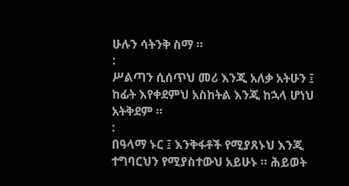ሁሉን ሳትንቅ ስማ ።
:
ሥልጣን ሲሰጥህ መሪ እንጂ አለቃ አትሁን ፤ ከፊት እየቀደምህ አስከትል እንጂ ከኋላ ሆነህ አትቅደም ።
:
በዓላማ ኑር ፤ እንቅፋቶች የሚያጸኑህ እንጂ ተግባርህን የሚያስተውህ አይሁኑ ። ሕይወት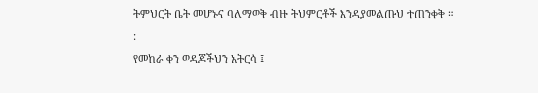ትምህርት ቤት መሆኑና ባለማወቅ ብዙ ትህምርቶች እንዳያመልጡህ ተጠንቀቅ ።
:
የመከራ ቀን ወዳጆችህን አትርሳ ፤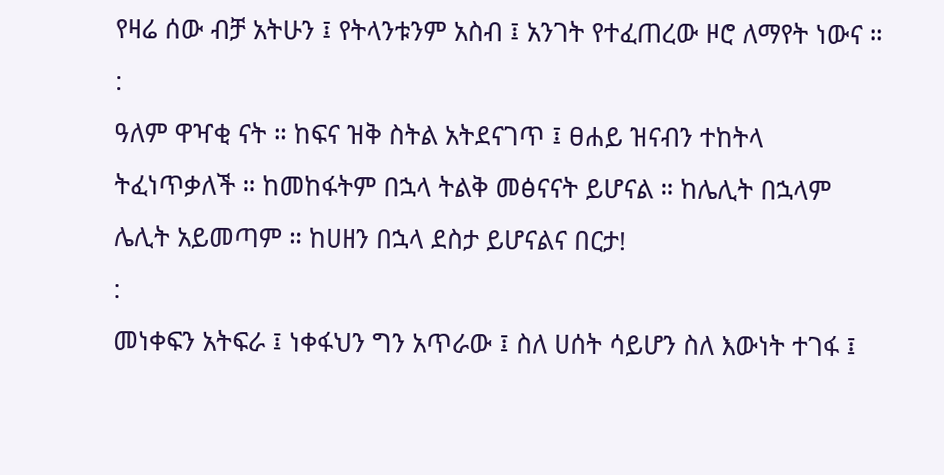የዛሬ ሰው ብቻ አትሁን ፤ የትላንቱንም አስብ ፤ አንገት የተፈጠረው ዞሮ ለማየት ነውና ።
:
ዓለም ዋዣቂ ናት ። ከፍና ዝቅ ስትል አትደናገጥ ፤ ፀሐይ ዝናብን ተከትላ ትፈነጥቃለች ። ከመከፋትም በኋላ ትልቅ መፅናናት ይሆናል ። ከሌሊት በኋላም ሌሊት አይመጣም ። ከሀዘን በኋላ ደስታ ይሆናልና በርታ!
:
መነቀፍን አትፍራ ፤ ነቀፋህን ግን አጥራው ፤ ስለ ሀሰት ሳይሆን ስለ እውነት ተገፋ ፤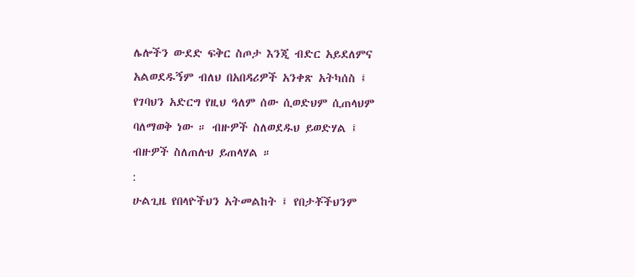ሌሎችን ውደድ ፍቅር ስጦታ እንጂ ብድር አይደለምና አልወደዱኝም ብለህ በአበዳሪዎች አንቀጽ አትካሰስ ፤ የገባህን አድርግ የዚህ ዓለም ሰው ሲወድህም ሲጠላህም ባለማወቅ ነው ። ብዙዎች ስለወደዱህ ይወድሃል ፤ ብዙዎች ስለጠሉህ ይጠላሃል ።
:
ሁልጊዜ የበላዮችህን አትመልከት ፤ የበታቾችህንም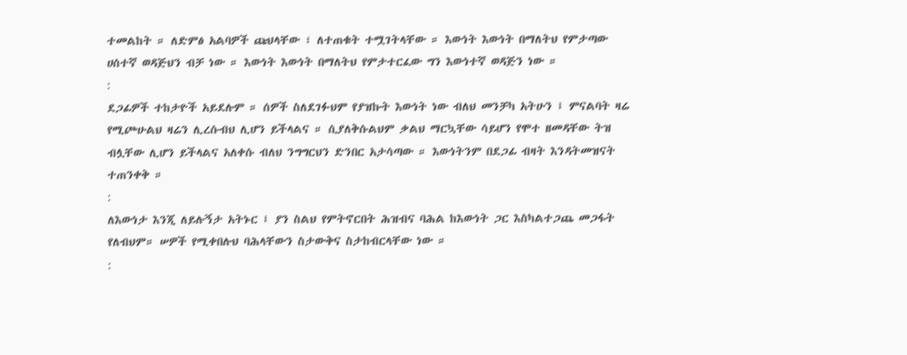ተመልከት ። ለድምፅ አልባዎች ጩህላቸው ፣ ለተጠቁት ተሟገትላቸው ። እውነት እውነት በማለትህ የምታጣው ሀሰተኛ ወዳጅህን ብቻ ነው ። እውነት እውነት በማለትህ የምታተርፈው ግን እውነተኛ ወዳጅን ነው ።
:
ደጋፊዎች ተከታዮች አይደሉም ። ሰዎች ስለደገፉህም የያዝኩት እውነት ነው ብለህ መንቻካ አትሁን ፤ ምናልባት ዛሬ የሚጮሁልህ ዛሬን ሊረሱብህ ሊሆን ይችላልና ። ሲያለቅሱልህም ቃልህ ማርኳቸው ሳይሆን የሞተ ዘመዳቸው ትዝ ብሏቸው ሊሆን ይችላልና አለቀሱ ብለህ ንግግርህን ድንበር አታሳጣው ። እውነትንም በደጋፊ ብዛት እንዳትመዝናት ተጠንቀቅ ።
:
ለእውነታ እንጂ ለይሉኝታ አትኑር ፤ ያን ስልህ የምትኖርበት ሕዝብና ባሕል ከእውነት ጋር እስካልተጋጨ መጋፋት የለብህም። ሠዎች የሚቀበሉህ ባሕላቸውን ስታውቅና ስታከብርላቸው ነው ።
: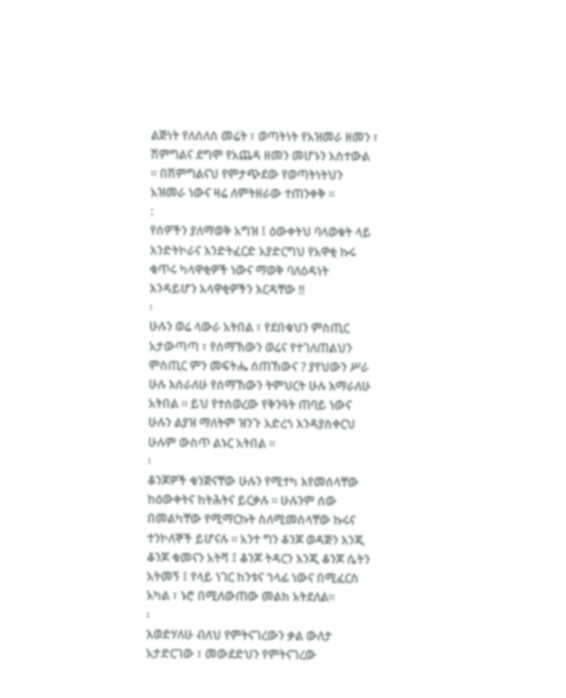ልጅነት የለሰለሰ መሬት ፣ ወጣትነት የአዝመራ ዘመን ፣ ሽምግልና ደግሞ የአጨዳ ዘመን መሆኑን አስተውል ። በሽምግልናህ የምታጭደው የወጣትነትህን አዝመራ ነውና ዛሬ ለምትዘራው ተጠንቀቅ ።
:
የሰዎችን ያለማወቅ አግዝ ፤ ዕውቀትህ ባላወቁት ላይ እንድትኮራና እንድትፈርድ አያድርግህ የአዋቂ ኩሩ ቁጥሩ ካላዋቂዎች ነውና ማወቅ ባለዕዳነት እንዳይሆን አላዋቂዎችን እርዳቸው !!
፡
ሁሉን ወሬ ላውራ አትበል ፣ የደበቁህን ምስጢር አታውጣጣ ፣ የሰማኽውን ወሬና የተገለጠልህን ምስጢር ምን መፍትሔ ሰጠኸውና ? ያየህውን ሥራ ሁሉ እሰራለሁ የሰማኸውን ትምህርት ሁሉ እማራለሁ አትበል ። ይህ የተሰወረው የቅንዓት ጠባይ ነውና ሁሉን ልያዝ ማለትም ዝንጉ አድረጎ እንዳያስቀርህ ሁሉም ውስጥ ልኑር አትበል ።
፡
ቆንጆዎች ቁንጅናቸው ሁሉን የሚተካ እየመሰላቸው ከዕውቀትና ከትሕትና ይርቃሉ ። ሁሉንም ሰው በመልካቸው የሚማርኩት ስለሚመስላቸው ኩሩና ተንኮለኞች ይሆናሉ ። አንተ ግን ቆንጆ ወዳጅን እንጂ ቆንጆ ቁመናን አትሻ ፤ ቆንጆ ትዳርን እንጂ ቆንጆ ሴትን አትመኝ ፤ የላይ ነገር ከንቱና ኀላፊ ነውና በሚፈርስ አካል ፣ ኑሮ በሚለውጠው መልክ አትደለል።
፡
እወድሃለሁ ብለህ የምትናገረውን ቃል ውለታ አታድርገው ፣ መውደድህን የምትናገረው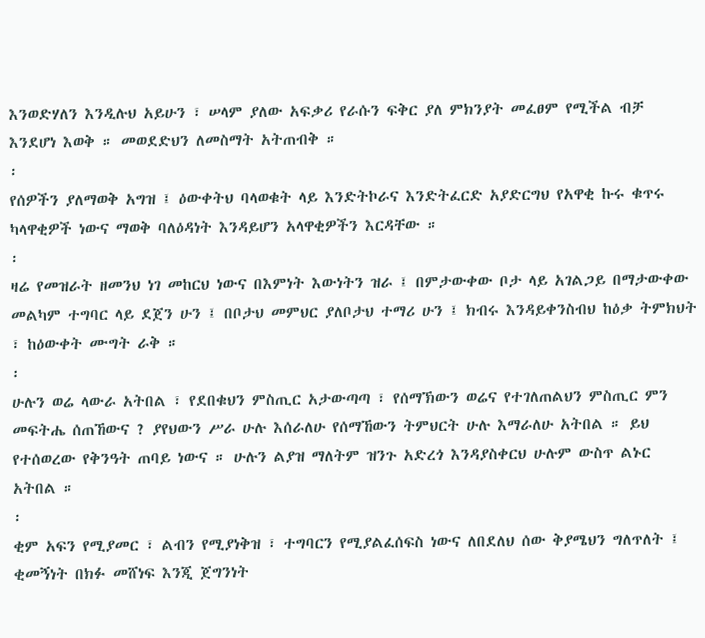እንወድሃለን እንዲሉህ አይሁን ፣ ሠላም ያለው አፍቃሪ የራሱን ፍቅር ያለ ምክንያት መፈፀም የሚችል ብቻ እንደሆነ እወቅ ። መወደድህን ለመስማት አትጠብቅ ።
፡
የሰዎችን ያለማወቅ አግዝ ፤ ዕውቀትህ ባላወቁት ላይ እንድትኮራና እንድትፈርድ አያድርግህ የአዋቂ ኩሩ ቁጥሩ ካላዋቂዎች ነውና ማወቅ ባለዕዳነት እንዳይሆን አላዋቂዎችን እርዳቸው ።
፡
ዛሬ የመዝራት ዘመንህ ነገ መከርህ ነውና በእምነት እውነትን ዝራ ፤ በምታውቀው ቦታ ላይ አገልጋይ በማታውቀው መልካም ተግባር ላይ ደጀን ሁን ፤ በቦታህ መምህር ያለቦታህ ተማሪ ሁን ፤ ክብሩ እንዳይቀንስብህ ከዕቃ ትምክህት ፣ ከዕውቀት ሙግት ራቅ ።
፡
ሁሉን ወሬ ላውራ አትበል ፣ የደበቁህን ምስጢር አታውጣጣ ፣ የሰማኽውን ወሬና የተገለጠልህን ምስጢር ምን መፍትሔ ሰጠኸውና ? ያየህውን ሥራ ሁሉ እሰራለሁ የሰማኸውን ትምህርት ሁሉ እማራለሁ አትበል ። ይህ የተሰወረው የቅንዓት ጠባይ ነውና ። ሁሉን ልያዝ ማለትም ዝንጉ አድረጎ እንዳያስቀርህ ሁሉም ውስጥ ልኑር አትበል ።
፡
ቂም አፍን የሚያመር ፣ ልብን የሚያነቅዝ ፣ ተግባርን የሚያልፈሰፍስ ነውና ለበደለህ ሰው ቅያሜህን ግለጥለት ፤ ቂመኝነት በክፉ መሸነፍ እንጂ ጀግንነት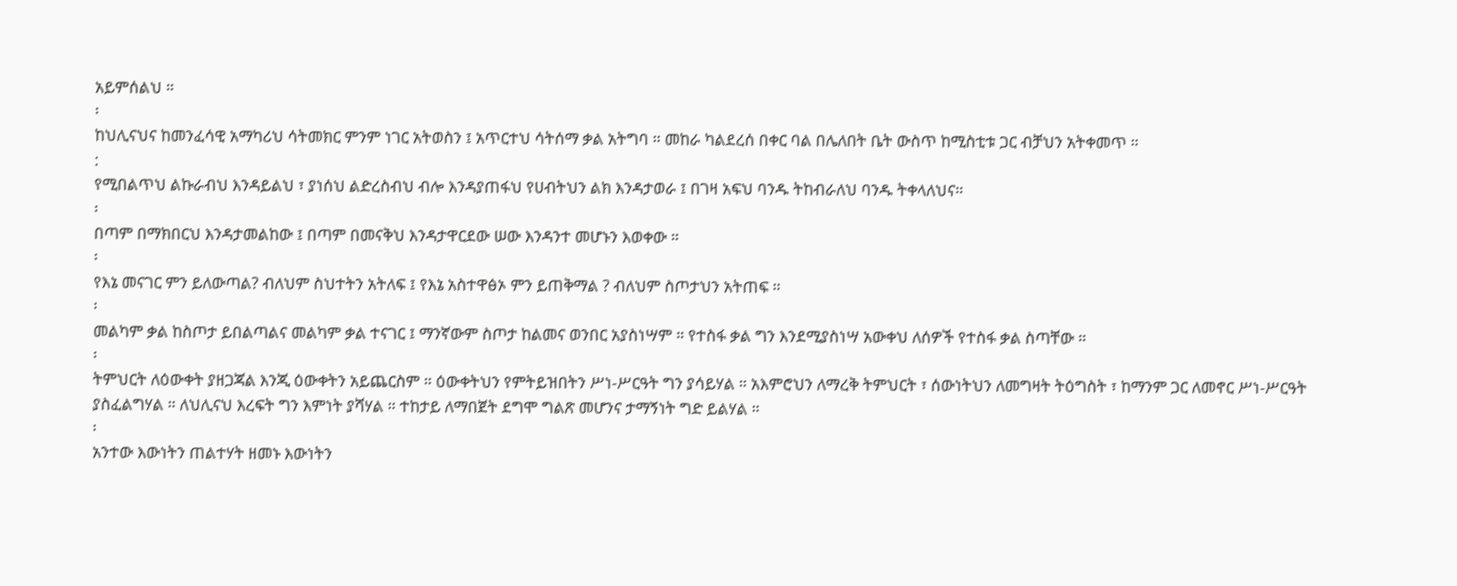አይምሰልህ ።
፡
ከህሊናህና ከመንፈሳዊ አማካሪህ ሳትመክር ምንም ነገር አትወስን ፤ አጥርተህ ሳትሰማ ቃል አትግባ ። መከራ ካልደረሰ በቀር ባል በሌለበት ቤት ውስጥ ከሚስቲቱ ጋር ብቻህን አትቀመጥ ።
:
የሚበልጥህ ልኩራብህ እንዳይልህ ፣ ያነሰህ ልድረስብህ ብሎ እንዳያጠፋህ የሀብትህን ልክ እንዳታወራ ፤ በገዛ አፍህ ባንዱ ትከብራለህ ባንዱ ትቀላለህና።
፡
በጣም በማክበርህ እንዳታመልከው ፤ በጣም በመናቅህ እንዳታዋርደው ሠው እንዳንተ መሆኑን እወቀው ።
፡
የእኔ መናገር ምን ይለውጣል? ብለህም ስህተትን አትለፍ ፤ የእኔ አስተዋፅኦ ምን ይጠቅማል ? ብለህም ስጦታህን አትጠፍ ።
፡
መልካም ቃል ከስጦታ ይበልጣልና መልካም ቃል ተናገር ፤ ማንኛውም ስጦታ ከልመና ወንበር አያስነሣም ። የተስፋ ቃል ግን እንደሚያስነሣ አውቀህ ለሰዎች የተስፋ ቃል ስጣቸው ።
፡
ትምህርት ለዕውቀት ያዘጋጃል እንጂ ዕውቀትን አይጨርስም ። ዕውቀትህን የምትይዝበትን ሥነ-ሥርዓት ግን ያሳይሃል ። አእምሮህን ለማረቅ ትምህርት ፣ ሰውነትህን ለመግዛት ትዕግስት ፣ ከማንም ጋር ለመኖር ሥነ-ሥርዓት ያስፈልግሃል ። ለህሊናህ እረፍት ግን እምነት ያሻሃል ። ተከታይ ለማበጀት ደግሞ ግልጽ መሆንና ታማኝነት ግድ ይልሃል ።
፡
አንተው እውነትን ጠልተሃት ዘመኑ እውነትን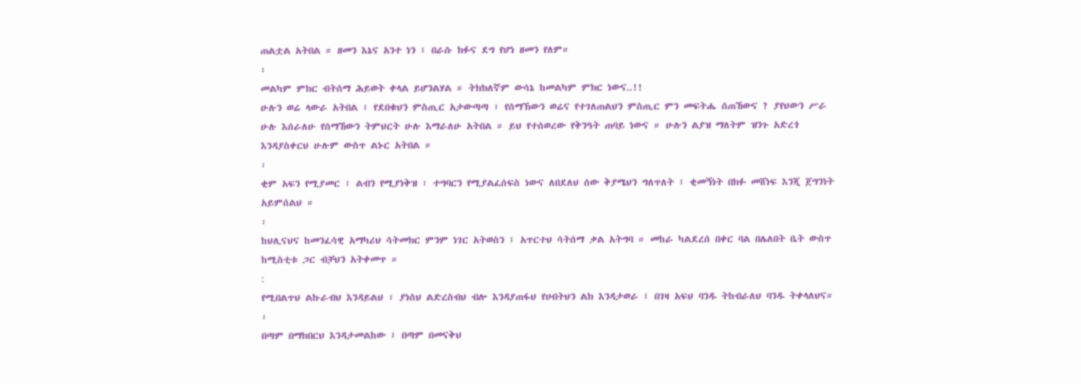ጠልቷል አትበል ። ዘመን እኔና አንተ ነን ፤ በራሱ ክፉና ደግ የሆነ ዘመን የለም።
፡
መልካም ምክር ብትሰማ ሕይወት ቀላል ይሆንልሃል ። ትክክለኛም ውሳኔ ከመልካም ምክር ነውና..!!
ሁሉን ወሬ ላውራ አትበል ፣ የደበቁህን ምስጢር አታውጣጣ ፣ የሰማኽውን ወሬና የተገለጠልህን ምስጢር ምን መፍትሔ ሰጠኸውና ? ያየህውን ሥራ ሁሉ እሰራለሁ የሰማኸውን ትምህርት ሁሉ እማራለሁ አትበል ። ይህ የተሰወረው የቅንዓት ጠባይ ነውና ። ሁሉን ልያዝ ማለትም ዝንጉ አድረጎ እንዳያስቀርህ ሁሉም ውስጥ ልኑር አትበል ።
፡
ቂም አፍን የሚያመር ፣ ልብን የሚያነቅዝ ፣ ተግባርን የሚያልፈሰፍስ ነውና ለበደለህ ሰው ቅያሜህን ግለጥለት ፤ ቂመኝነት በክፉ መሸነፍ እንጂ ጀግንነት አይምሰልህ ።
፡
ከህሊናህና ከመንፈሳዊ አማካሪህ ሳትመክር ምንም ነገር አትወስን ፤ አጥርተህ ሳትሰማ ቃል አትግባ ። መከራ ካልደረሰ በቀር ባል በሌለበት ቤት ውስጥ ከሚስቲቱ ጋር ብቻህን አትቀመጥ ።
:
የሚበልጥህ ልኩራብህ እንዳይልህ ፣ ያነሰህ ልድረስብህ ብሎ እንዳያጠፋህ የሀብትህን ልክ እንዳታወራ ፤ በገዛ አፍህ ባንዱ ትከብራለህ ባንዱ ትቀላለህና።
፡
በጣም በማክበርህ እንዳታመልከው ፤ በጣም በመናቅህ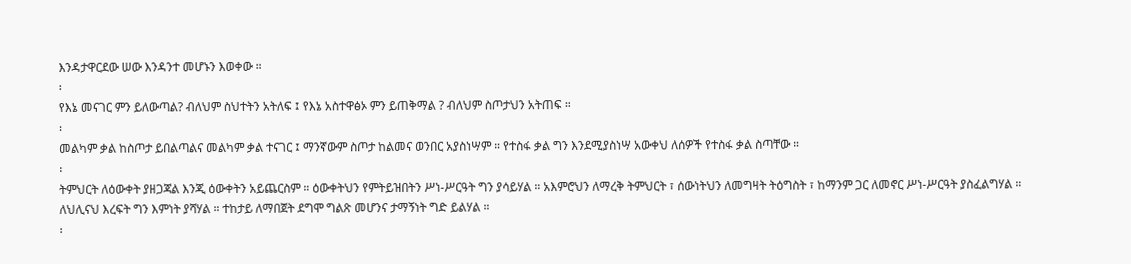እንዳታዋርደው ሠው እንዳንተ መሆኑን እወቀው ።
፡
የእኔ መናገር ምን ይለውጣል? ብለህም ስህተትን አትለፍ ፤ የእኔ አስተዋፅኦ ምን ይጠቅማል ? ብለህም ስጦታህን አትጠፍ ።
፡
መልካም ቃል ከስጦታ ይበልጣልና መልካም ቃል ተናገር ፤ ማንኛውም ስጦታ ከልመና ወንበር አያስነሣም ። የተስፋ ቃል ግን እንደሚያስነሣ አውቀህ ለሰዎች የተስፋ ቃል ስጣቸው ።
፡
ትምህርት ለዕውቀት ያዘጋጃል እንጂ ዕውቀትን አይጨርስም ። ዕውቀትህን የምትይዝበትን ሥነ-ሥርዓት ግን ያሳይሃል ። አእምሮህን ለማረቅ ትምህርት ፣ ሰውነትህን ለመግዛት ትዕግስት ፣ ከማንም ጋር ለመኖር ሥነ-ሥርዓት ያስፈልግሃል ። ለህሊናህ እረፍት ግን እምነት ያሻሃል ። ተከታይ ለማበጀት ደግሞ ግልጽ መሆንና ታማኝነት ግድ ይልሃል ።
፡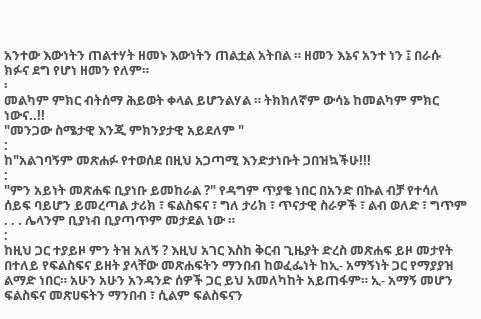አንተው እውነትን ጠልተሃት ዘመኑ እውነትን ጠልቷል አትበል ። ዘመን እኔና አንተ ነን ፤ በራሱ ክፉና ደግ የሆነ ዘመን የለም።
፡
መልካም ምክር ብትሰማ ሕይወት ቀላል ይሆንልሃል ። ትክክለኛም ውሳኔ ከመልካም ምክር ነውና..!!
"መንጋው ስሜታዊ እንጂ ምክንያታዊ አይደለም "
:
ከ"አልገባኝም መጽሐፉ የተወሰደ በዚህ አጋጣሚ እንድታነቡት ጋበዝኳችሁ!!!
:
"ምን አይነት መጽሐፍ ቢያነቡ ይመከራል ?" የዳግም ጥያቄ ነበር በአንድ በኩል ብቻ የተሳለ ሰይፍ ባይሆን ይመረጣል ታሪክ ፣ ፍልስፍና ፣ ግለ ታሪክ ፣ ጥናታዊ ስራዎች ፣ ልብ ወለድ ፣ ግጥም . . . ሌላንም ቢያነብ ቢያጣጥም መታደል ነው ።
:
ከዚህ ጋር ተያይዞ ምን ትዝ አለኝ ? እዚህ አገር እስከ ቅርብ ጊዜያት ድረስ መጽሐፍ ይዞ መታየት በተለይ የፍልስፍና ይዘት ያላቸው መጽሐፍትን ማንበብ ከወፈፌነት ከኢ- አማኝነት ጋር የማያያዝ ልማድ ነበር። አሁን አሁን አንዳንድ ሰዎች ጋር ይህ አመለካከት አይጠፋም። ኢ- አማኝ መሆን ፍልስፍና መጽሀፍትን ማንበብ ፣ ሲልም ፍልስፍናን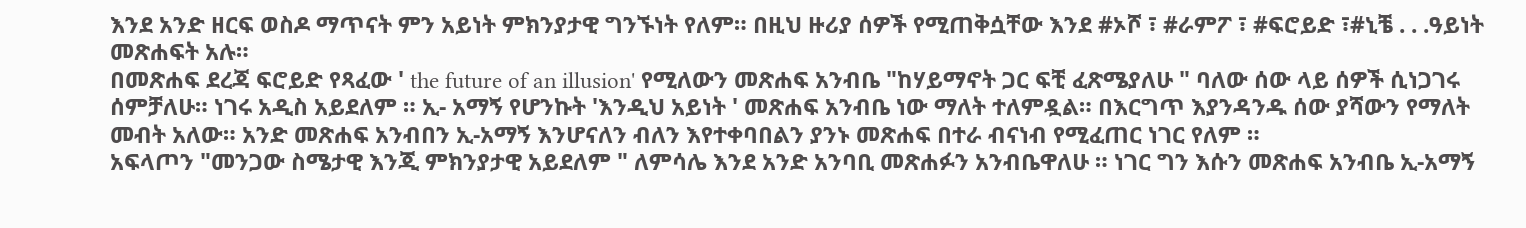እንደ አንድ ዘርፍ ወስዶ ማጥናት ምን አይነት ምክንያታዊ ግንኙነት የለም። በዚህ ዙሪያ ሰዎች የሚጠቅሷቸው እንደ #ኦሾ ፣ #ራምፖ ፣ #ፍሮይድ ፣#ኒቼ . . .ዓይነት መጽሐፍት አሉ።
በመጽሐፍ ደረጃ ፍሮይድ የጻፈው ' the future of an illusion' የሚለውን መጽሐፍ አንብቤ "ከሃይማኖት ጋር ፍቺ ፈጽሜያለሁ " ባለው ሰው ላይ ሰዎች ሲነጋገሩ ሰምቻለሁ። ነገሩ አዲስ አይደለም ። ኢ- አማኝ የሆንኩት 'እንዲህ አይነት ' መጽሐፍ አንብቤ ነው ማለት ተለምዷል። በእርግጥ እያንዳንዱ ሰው ያሻውን የማለት መብት አለው። አንድ መጽሐፍ አንብበን ኢ-አማኝ እንሆናለን ብለን እየተቀባበልን ያንኑ መጽሐፍ በተራ ብናነብ የሚፈጠር ነገር የለም ።
አፍላጦን "መንጋው ስሜታዊ እንጂ ምክንያታዊ አይደለም " ለምሳሌ እንደ አንድ አንባቢ መጽሐፉን አንብቤዋለሁ ። ነገር ግን እሱን መጽሐፍ አንብቤ ኢ-አማኝ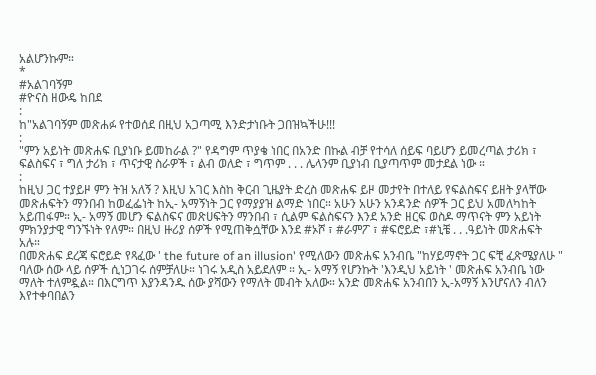አልሆንኩም።
*
#አልገባኝም
#ዮናስ ዘውዴ ከበደ
:
ከ"አልገባኝም መጽሐፉ የተወሰደ በዚህ አጋጣሚ እንድታነቡት ጋበዝኳችሁ!!!
:
"ምን አይነት መጽሐፍ ቢያነቡ ይመከራል ?" የዳግም ጥያቄ ነበር በአንድ በኩል ብቻ የተሳለ ሰይፍ ባይሆን ይመረጣል ታሪክ ፣ ፍልስፍና ፣ ግለ ታሪክ ፣ ጥናታዊ ስራዎች ፣ ልብ ወለድ ፣ ግጥም . . . ሌላንም ቢያነብ ቢያጣጥም መታደል ነው ።
:
ከዚህ ጋር ተያይዞ ምን ትዝ አለኝ ? እዚህ አገር እስከ ቅርብ ጊዜያት ድረስ መጽሐፍ ይዞ መታየት በተለይ የፍልስፍና ይዘት ያላቸው መጽሐፍትን ማንበብ ከወፈፌነት ከኢ- አማኝነት ጋር የማያያዝ ልማድ ነበር። አሁን አሁን አንዳንድ ሰዎች ጋር ይህ አመለካከት አይጠፋም። ኢ- አማኝ መሆን ፍልስፍና መጽሀፍትን ማንበብ ፣ ሲልም ፍልስፍናን እንደ አንድ ዘርፍ ወስዶ ማጥናት ምን አይነት ምክንያታዊ ግንኙነት የለም። በዚህ ዙሪያ ሰዎች የሚጠቅሷቸው እንደ #ኦሾ ፣ #ራምፖ ፣ #ፍሮይድ ፣#ኒቼ . . .ዓይነት መጽሐፍት አሉ።
በመጽሐፍ ደረጃ ፍሮይድ የጻፈው ' the future of an illusion' የሚለውን መጽሐፍ አንብቤ "ከሃይማኖት ጋር ፍቺ ፈጽሜያለሁ " ባለው ሰው ላይ ሰዎች ሲነጋገሩ ሰምቻለሁ። ነገሩ አዲስ አይደለም ። ኢ- አማኝ የሆንኩት 'እንዲህ አይነት ' መጽሐፍ አንብቤ ነው ማለት ተለምዷል። በእርግጥ እያንዳንዱ ሰው ያሻውን የማለት መብት አለው። አንድ መጽሐፍ አንብበን ኢ-አማኝ እንሆናለን ብለን እየተቀባበልን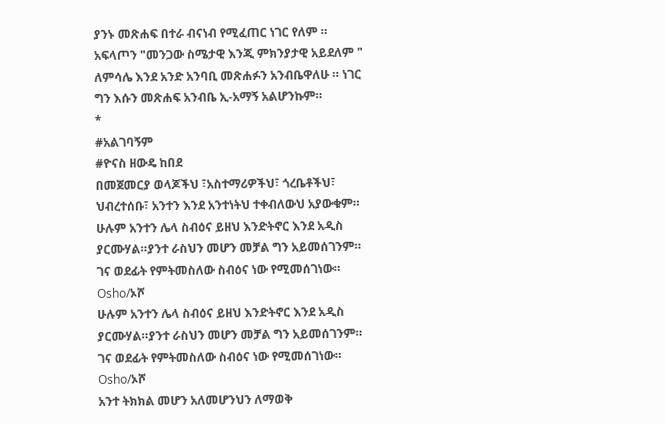ያንኑ መጽሐፍ በተራ ብናነብ የሚፈጠር ነገር የለም ።
አፍላጦን "መንጋው ስሜታዊ እንጂ ምክንያታዊ አይደለም " ለምሳሌ እንደ አንድ አንባቢ መጽሐፉን አንብቤዋለሁ ። ነገር ግን እሱን መጽሐፍ አንብቤ ኢ-አማኝ አልሆንኩም።
*
#አልገባኝም
#ዮናስ ዘውዴ ከበደ
በመጀመርያ ወላጆችህ ፣አስተማሪዎችህ፣ ጎረቤቶችህ፣ ህብረተሰቡ፣ አንተን እንደ አንተነትህ ተቀብለውህ አያውቁም።
ሁሉም አንተን ሌላ ስብዕና ይዘህ እንድትኖር እንደ አዲስ ያርሙሃል።ያንተ ራስህን መሆን መቻል ግን አይመሰገንም። ገና ወደፊት የምትመስለው ስብዕና ነው የሚመሰገነው።
Osho/ኦሾ
ሁሉም አንተን ሌላ ስብዕና ይዘህ እንድትኖር እንደ አዲስ ያርሙሃል።ያንተ ራስህን መሆን መቻል ግን አይመሰገንም። ገና ወደፊት የምትመስለው ስብዕና ነው የሚመሰገነው።
Osho/ኦሾ
አንተ ትክክል መሆን አለመሆንህን ለማወቅ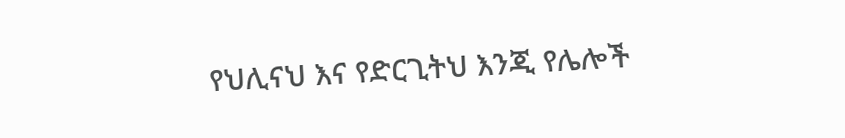የህሊናህ እና የድርጊትህ እንጂ የሌሎች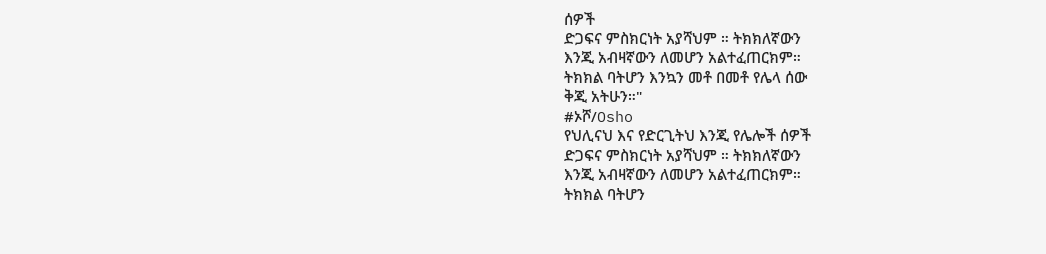ሰዎች
ድጋፍና ምስክርነት አያሻህም ። ትክክለኛውን
እንጂ አብዛኛውን ለመሆን አልተፈጠርክም።
ትክክል ባትሆን እንኳን መቶ በመቶ የሌላ ሰው
ቅጂ አትሁን።"
#ኦሾ/Osho
የህሊናህ እና የድርጊትህ እንጂ የሌሎች ሰዎች
ድጋፍና ምስክርነት አያሻህም ። ትክክለኛውን
እንጂ አብዛኛውን ለመሆን አልተፈጠርክም።
ትክክል ባትሆን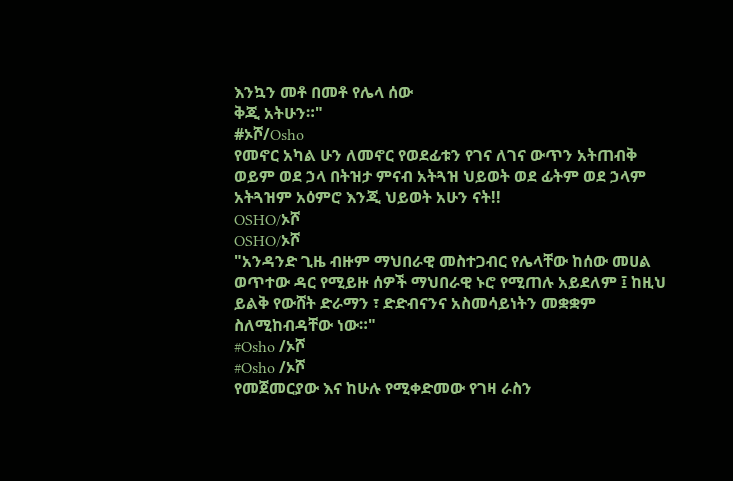እንኳን መቶ በመቶ የሌላ ሰው
ቅጂ አትሁን።"
#ኦሾ/Osho
የመኖር አካል ሁን ለመኖር የወደፊቱን የገና ለገና ውጥን አትጠብቅ ወይም ወደ ኃላ በትዝታ ምናብ አትጓዝ ህይወት ወደ ፊትም ወደ ኃላም አትጓዝም አዕምሮ እንጂ ህይወት አሁን ናት!!
OSHO/ኦሾ
OSHO/ኦሾ
"አንዳንድ ጊዜ ብዙም ማህበራዊ መስተጋብር የሌላቸው ከሰው መሀል ወጥተው ዳር የሚይዙ ሰዎች ማህበራዊ ኑሮ የሚጠሉ አይደለም ፤ ከዚህ ይልቅ የውሸት ድራማን ፣ ድድብናንና አስመሳይነትን መቋቋም ስለሚከብዳቸው ነው።"
#Osho /ኦሾ
#Osho /ኦሾ
የመጀመርያው እና ከሁሉ የሚቀድመው የገዛ ራስን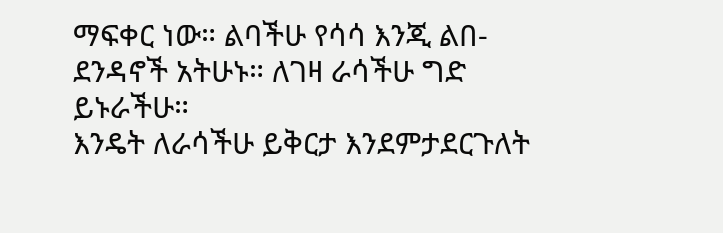ማፍቀር ነው። ልባችሁ የሳሳ እንጂ ልበ- ደንዳኖች አትሁኑ። ለገዛ ራሳችሁ ግድ ይኑራችሁ።
እንዴት ለራሳችሁ ይቅርታ እንደምታደርጉለት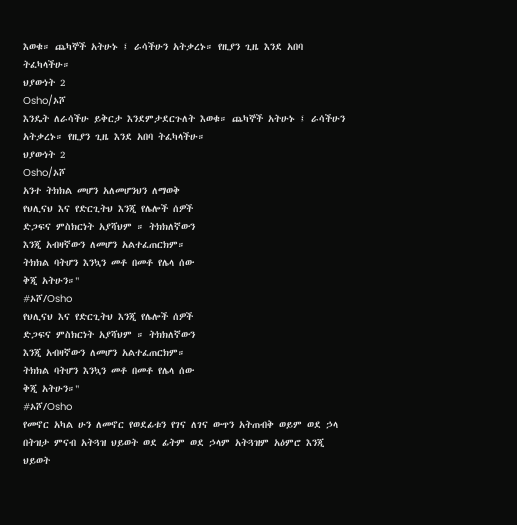እወቁ። ጨካኞች አትሁኑ ፤ ራሳችሁን አትቃረኑ። የዚያን ጊዜ እንደ አበባ ትፈካላችሁ።
ህያውነት 2
Osho/ኦሾ
እንዴት ለራሳችሁ ይቅርታ እንደምታደርጉለት እወቁ። ጨካኞች አትሁኑ ፤ ራሳችሁን አትቃረኑ። የዚያን ጊዜ እንደ አበባ ትፈካላችሁ።
ህያውነት 2
Osho/ኦሾ
አንተ ትክክል መሆን አለመሆንህን ለማወቅ
የህሊናህ እና የድርጊትህ እንጂ የሌሎች ሰዎች
ድጋፍና ምስክርነት አያሻህም ። ትክክለኛውን
እንጂ አብዛኛውን ለመሆን አልተፈጠርክም።
ትክክል ባትሆን እንኳን መቶ በመቶ የሌላ ሰው
ቅጂ አትሁን።"
#ኦሾ/Osho
የህሊናህ እና የድርጊትህ እንጂ የሌሎች ሰዎች
ድጋፍና ምስክርነት አያሻህም ። ትክክለኛውን
እንጂ አብዛኛውን ለመሆን አልተፈጠርክም።
ትክክል ባትሆን እንኳን መቶ በመቶ የሌላ ሰው
ቅጂ አትሁን።"
#ኦሾ/Osho
የመኖር አካል ሁን ለመኖር የወደፊቱን የገና ለገና ውጥን አትጠብቅ ወይም ወደ ኃላ በትዝታ ምናብ አትጓዝ ህይወት ወደ ፊትም ወደ ኃላም አትጓዝም አዕምሮ እንጂ ህይወት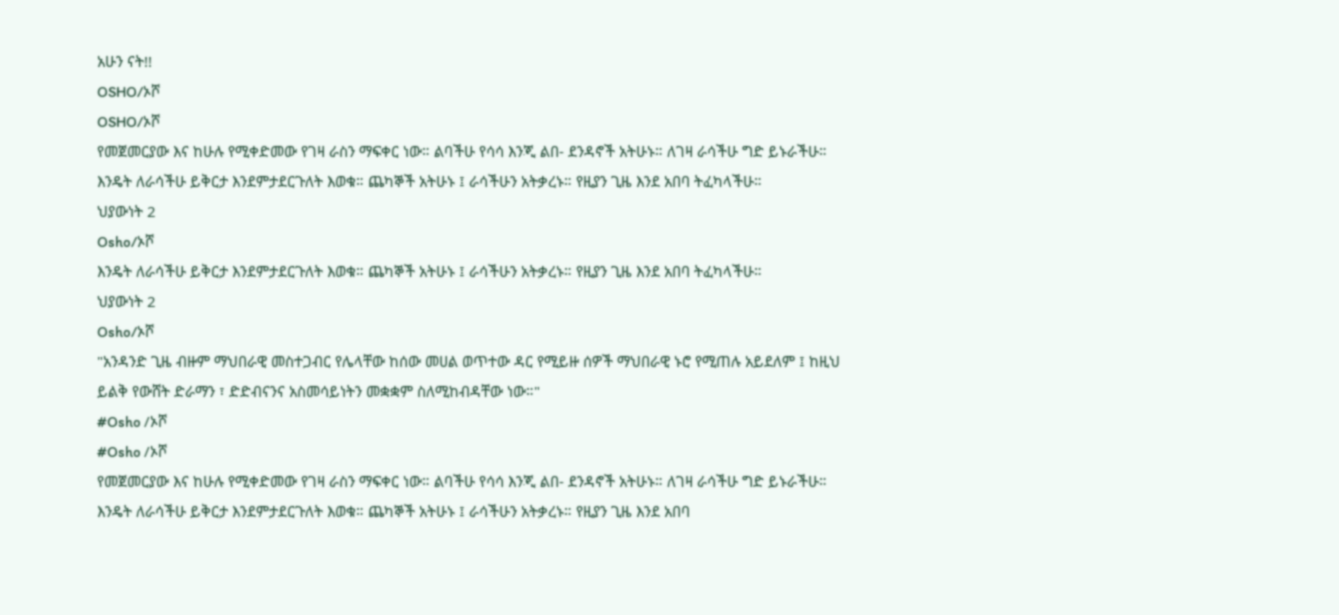አሁን ናት!!
OSHO/ኦሾ
OSHO/ኦሾ
የመጀመርያው እና ከሁሉ የሚቀድመው የገዛ ራስን ማፍቀር ነው። ልባችሁ የሳሳ እንጂ ልበ- ደንዳኖች አትሁኑ። ለገዛ ራሳችሁ ግድ ይኑራችሁ።
እንዴት ለራሳችሁ ይቅርታ እንደምታደርጉለት እወቁ። ጨካኞች አትሁኑ ፤ ራሳችሁን አትቃረኑ። የዚያን ጊዜ እንደ አበባ ትፈካላችሁ።
ህያውነት 2
Osho/ኦሾ
እንዴት ለራሳችሁ ይቅርታ እንደምታደርጉለት እወቁ። ጨካኞች አትሁኑ ፤ ራሳችሁን አትቃረኑ። የዚያን ጊዜ እንደ አበባ ትፈካላችሁ።
ህያውነት 2
Osho/ኦሾ
"አንዳንድ ጊዜ ብዙም ማህበራዊ መስተጋብር የሌላቸው ከሰው መሀል ወጥተው ዳር የሚይዙ ሰዎች ማህበራዊ ኑሮ የሚጠሉ አይደለም ፤ ከዚህ ይልቅ የውሸት ድራማን ፣ ድድብናንና አስመሳይነትን መቋቋም ስለሚከብዳቸው ነው።"
#Osho /ኦሾ
#Osho /ኦሾ
የመጀመርያው እና ከሁሉ የሚቀድመው የገዛ ራስን ማፍቀር ነው። ልባችሁ የሳሳ እንጂ ልበ- ደንዳኖች አትሁኑ። ለገዛ ራሳችሁ ግድ ይኑራችሁ።
እንዴት ለራሳችሁ ይቅርታ እንደምታደርጉለት እወቁ። ጨካኞች አትሁኑ ፤ ራሳችሁን አትቃረኑ። የዚያን ጊዜ እንደ አበባ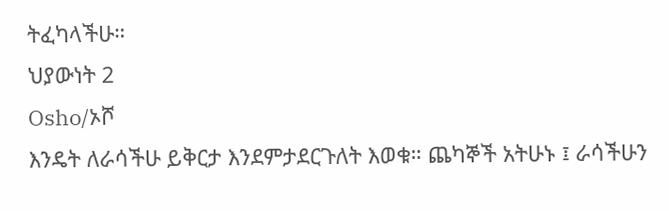ትፈካላችሁ።
ህያውነት 2
Osho/ኦሾ
እንዴት ለራሳችሁ ይቅርታ እንደምታደርጉለት እወቁ። ጨካኞች አትሁኑ ፤ ራሳችሁን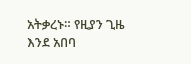አትቃረኑ። የዚያን ጊዜ እንደ አበባ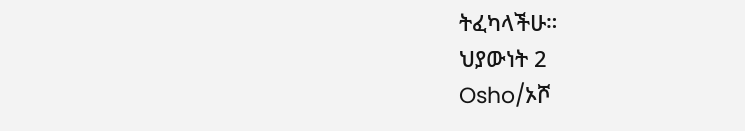ትፈካላችሁ።
ህያውነት 2
Osho/ኦሾ